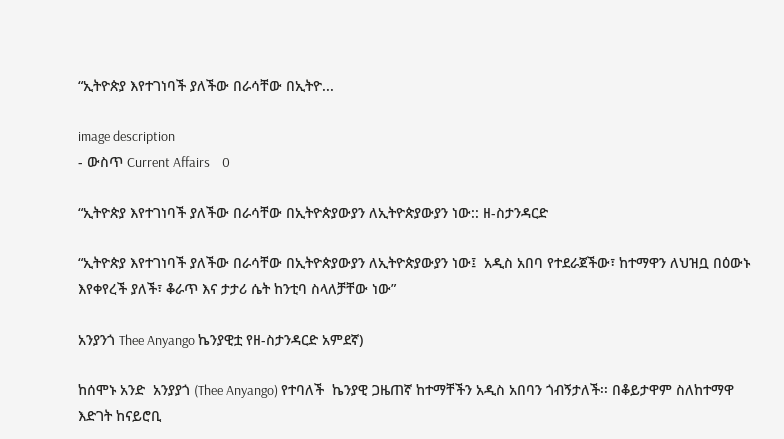“ኢትዮጵያ እየተገነባች ያለችው በራሳቸው በኢትዮ...

image description
- ውስጥ Current Affairs    0

“ኢትዮጵያ እየተገነባች ያለችው በራሳቸው በኢትዮጵያውያን ለኢትዮጵያውያን ነው:: ዘ-ስታንዳርድ

“ኢትዮጵያ እየተገነባች ያለችው በራሳቸው በኢትዮጵያውያን ለኢትዮጵያውያን ነው፤  አዲስ አበባ የተደራጀችው፣ ከተማዋን ለህዝቧ በዕውኑ እየቀየረች ያለች፣ ቆራጥ እና ታታሪ ሴት ከንቲባ ስላለቻቸው ነው”

አንያንጎ Thee Anyango ኬንያዊቷ የዘ-ስታንዳርድ አምደኛ)

ከሰሞኑ አንድ  አንያያጎ (Thee Anyango) የተባለች  ኬንያዊ ጋዜጠኛ ከተማቸችን አዲስ አበባን ጎብኝታለች፡፡ በቆይታዋም ስለከተማዋ እድገት ከናይሮቢ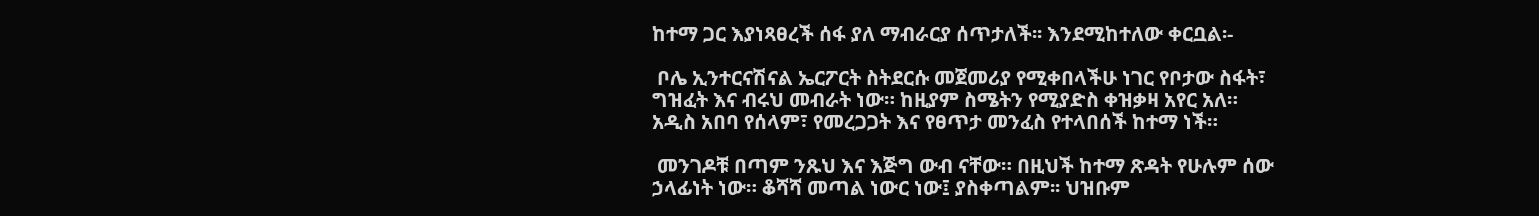ከተማ ጋር እያነጻፀረች ሰፋ ያለ ማብራርያ ሰጥታለች፡፡ እንደሚከተለው ቀርቧል፡-

 ቦሌ ኢንተርናሽናል ኤርፖርት ስትደርሱ መጀመሪያ የሚቀበላችሁ ነገር የቦታው ስፋት፣ ግዝፈት እና ብሩህ መብራት ነው። ከዚያም ስሜትን የሚያድስ ቀዝቃዛ አየር አለ። አዲስ አበባ የሰላም፣ የመረጋጋት እና የፀጥታ መንፈስ የተላበሰች ከተማ ነች።

 መንገዶቹ በጣም ንጹህ እና እጅግ ውብ ናቸው። በዚህች ከተማ ጽዳት የሁሉም ሰው ኃላፊነት ነው። ቆሻሻ መጣል ነውር ነው፤ ያስቀጣልም፡፡ ህዝቡም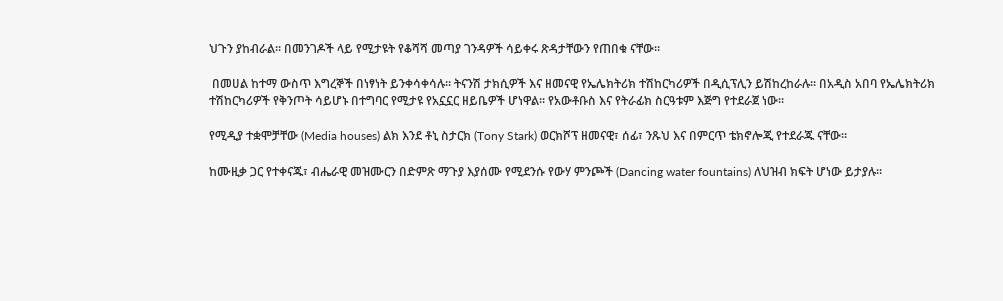ህጉን ያከብራል። በመንገዶች ላይ የሚታዩት የቆሻሻ መጣያ ገንዳዎች ሳይቀሩ ጽዳታቸውን የጠበቁ ናቸው።

 በመሀል ከተማ ውስጥ እግረኞች በነፃነት ይንቀሳቀሳሉ። ትናንሽ ታክሲዎች እና ዘመናዊ የኤሌክትሪክ ተሽከርካሪዎች በዲሲፕሊን ይሽከረከራሉ። በአዲስ አበባ የኤሌክትሪክ ተሽከርካሪዎች የቅንጦት ሳይሆኑ በተግባር የሚታዩ የአኗኗር ዘይቤዎች ሆነዋል። የአውቶቡስ እና የትራፊክ ስርዓቱም እጅግ የተደራጀ ነው።

የሚዲያ ተቋሞቻቸው (Media houses) ልክ እንደ ቶኒ ስታርክ (Tony Stark) ወርክሾፕ ዘመናዊ፣ ሰፊ፣ ንጹህ እና በምርጥ ቴክኖሎጂ የተደራጁ ናቸው።

ከሙዚቃ ጋር የተቀናጁ፣ ብሔራዊ መዝሙርን በድምጽ ማጉያ እያሰሙ የሚደንሱ የውሃ ምንጮች (Dancing water fountains) ለህዝብ ክፍት ሆነው ይታያሉ።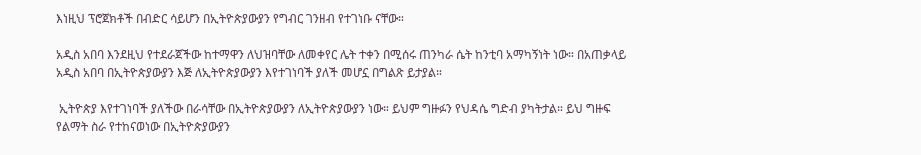እነዚህ ፕሮጀክቶች በብድር ሳይሆን በኢትዮጵያውያን የግብር ገንዘብ የተገነቡ ናቸው።

አዲስ አበባ እንደዚህ የተደራጀችው ከተማዋን ለህዝባቸው ለመቀየር ሌት ተቀን በሚሰሩ ጠንካራ ሴት ከንቲባ አማካኝነት ነው። በአጠቃላይ አዲስ አበባ በኢትዮጵያውያን እጅ ለኢትዮጵያውያን እየተገነባች ያለች መሆኗ በግልጽ ይታያል።

 ኢትዮጵያ እየተገነባች ያለችው በራሳቸው በኢትዮጵያውያን ለኢትዮጵያውያን ነው። ይህም ግዙፉን የህዳሴ ግድብ ያካትታል። ይህ ግዙፍ የልማት ስራ የተከናወነው በኢትዮጵያውያን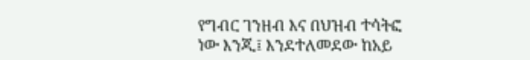የግብር ገንዘብ እና በህዝብ ተሳትፎ ነው እንጂ፤ እንደተለመደው ከአይ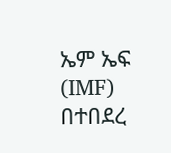ኤም ኤፍ (IMF) በተበደረ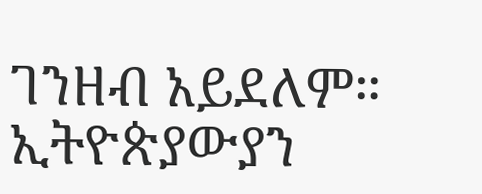ገንዘብ አይደለም። ኢትዮጵያውያን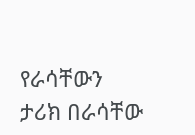የራሳቸውን ታሪክ በራሳቸው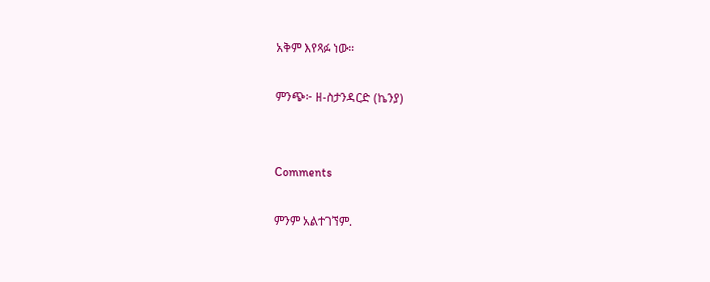አቅም እየጻፉ ነው።

ምንጭ፦ ዘ-ስታንዳርድ (ኬንያ)


Comments

ምንም አልተገኘም.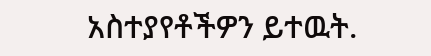አስተያየቶችዎን ይተዉት.